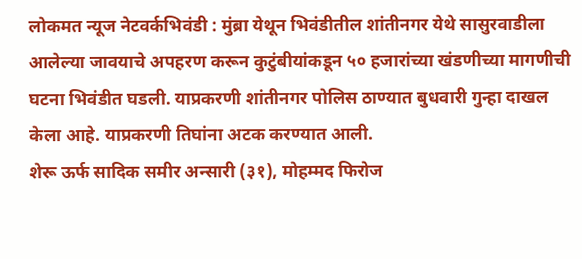लोकमत न्यूज नेटवर्कभिवंडी : मुंब्रा येथून भिवंडीतील शांतीनगर येथे सासुरवाडीला आलेल्या जावयाचे अपहरण करून कुटुंबीयांकडून ५० हजारांच्या खंडणीच्या मागणीची घटना भिवंडीत घडली. याप्रकरणी शांतीनगर पोलिस ठाण्यात बुधवारी गुन्हा दाखल केला आहे. याप्रकरणी तिघांना अटक करण्यात आली.
शेरू ऊर्फ सादिक समीर अन्सारी (३१), मोहम्मद फिरोज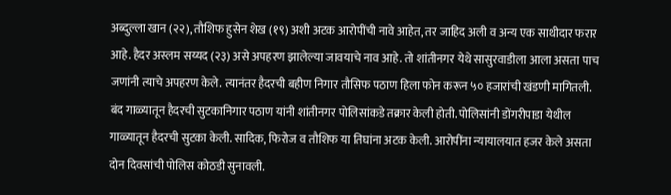अब्दुल्ला खान (२२), तौशिफ हुसेन शेख (१९) अशी अटक आरोपींची नावे आहेत, तर जाहिद अली व अन्य एक साथीदार फरार आहे. हैदर अस्लम सय्यद (२३) असे अपहरण झालेल्या जावयाचे नाव आहे. तो शांतीनगर येथे सासुरवाडीला आला असता पाच जणांनी त्याचे अपहरण केले. त्यानंतर हैदरची बहीण निगार तौसिफ पठाण हिला फोन करून ५० हजारांची खंडणी मागितली.
बंद गाळ्यातून हैदरची सुटकानिगार पठाण यांनी शांतीनगर पोलिसांकडे तक्रार केली होती. पोलिसांनी डोंगरीपाडा येथील गाळ्यातून हैदरची सुटका केली. सादिक, फिरोज व तौशिफ या तिघांना अटक केली. आरोपींना न्यायालयात हजर केले असता दोन दिवसांची पोलिस कोठडी सुनावली.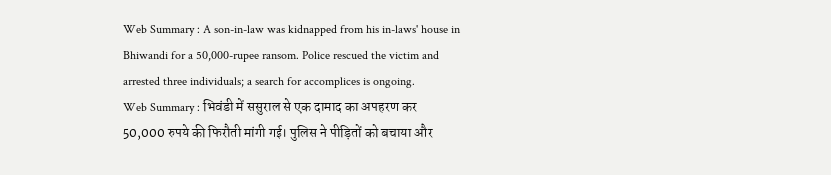Web Summary : A son-in-law was kidnapped from his in-laws' house in Bhiwandi for a 50,000-rupee ransom. Police rescued the victim and arrested three individuals; a search for accomplices is ongoing.
Web Summary : भिवंडी में ससुराल से एक दामाद का अपहरण कर 50,000 रुपये की फिरौती मांगी गई। पुलिस ने पीड़ितों को बचाया और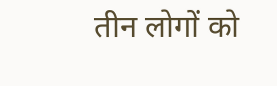तीन लोगों को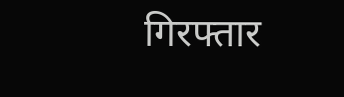गिरफ्तार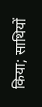किया; साथियों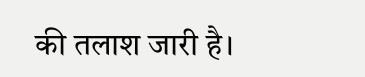की तलाश जारी है।